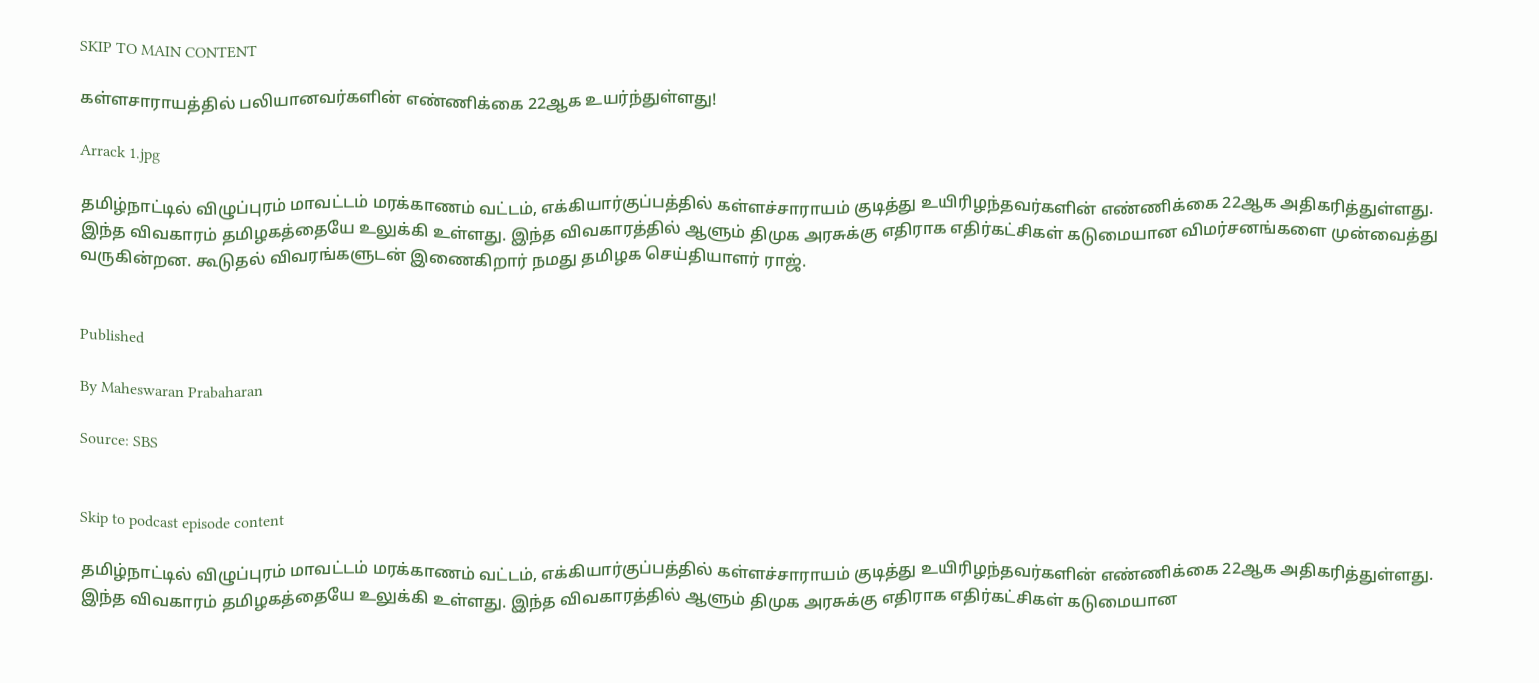SKIP TO MAIN CONTENT

கள்ளசாராயத்தில் பலியானவர்களின் எண்ணிக்கை 22ஆக உயர்ந்துள்ளது!

Arrack 1.jpg

தமிழ்நாட்டில் விழுப்புரம் மாவட்டம் மரக்காணம் வட்டம், எக்கியார்குப்பத்தில் கள்ளச்சாராயம் குடித்து உயிரிழந்தவர்களின் எண்ணிக்கை 22ஆக அதிகரித்துள்ளது. இந்த விவகாரம் தமிழகத்தையே உலுக்கி உள்ளது. இந்த விவகாரத்தில் ஆளும் திமுக அரசுக்கு எதிராக எதிர்கட்சிகள் கடுமையான விமர்சனங்களை முன்வைத்து வருகின்றன. கூடுதல் விவரங்களுடன் இணைகிறார் நமது தமிழக செய்தியாளர் ராஜ்.


Published

By Maheswaran Prabaharan

Source: SBS


Skip to podcast episode content

தமிழ்நாட்டில் விழுப்புரம் மாவட்டம் மரக்காணம் வட்டம், எக்கியார்குப்பத்தில் கள்ளச்சாராயம் குடித்து உயிரிழந்தவர்களின் எண்ணிக்கை 22ஆக அதிகரித்துள்ளது. இந்த விவகாரம் தமிழகத்தையே உலுக்கி உள்ளது. இந்த விவகாரத்தில் ஆளும் திமுக அரசுக்கு எதிராக எதிர்கட்சிகள் கடுமையான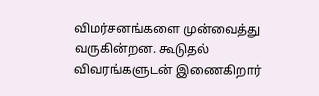விமர்சனங்களை முன்வைத்து வருகின்றன. கூடுதல் விவரங்களுடன் இணைகிறார்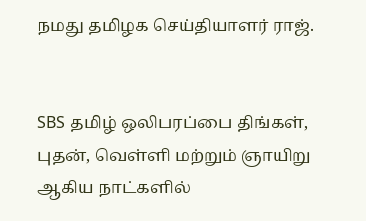நமது தமிழக செய்தியாளர் ராஜ்.


SBS தமிழ் ஒலிபரப்பை திங்கள், புதன், வெள்ளி மற்றும் ஞாயிறு ஆகிய நாட்களில்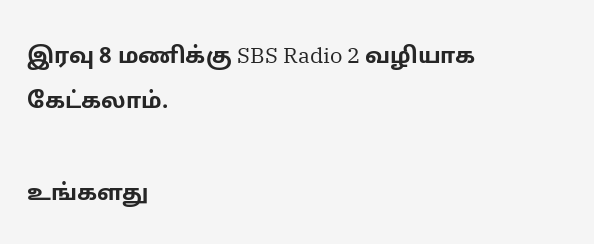இரவு 8 மணிக்கு SBS Radio 2 வழியாக கேட்கலாம்.

உங்களது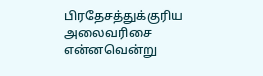பிரதேசத்துக்குரிய அலைவரிசை என்னவென்று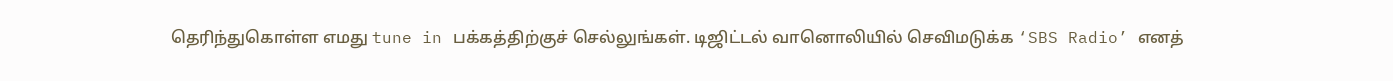தெரிந்துகொள்ள எமது tune in பக்கத்திற்குச் செல்லுங்கள். டிஜிட்டல் வானொலியில் செவிமடுக்க ‘SBS Radio’ எனத்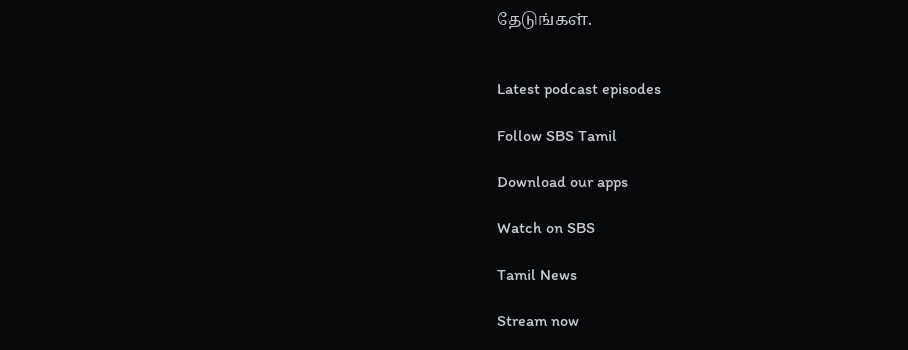தேடுங்கள்.


Latest podcast episodes

Follow SBS Tamil

Download our apps

Watch on SBS

Tamil News

Stream now